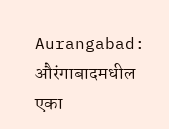Aurangabad: औरंगाबादमधील एका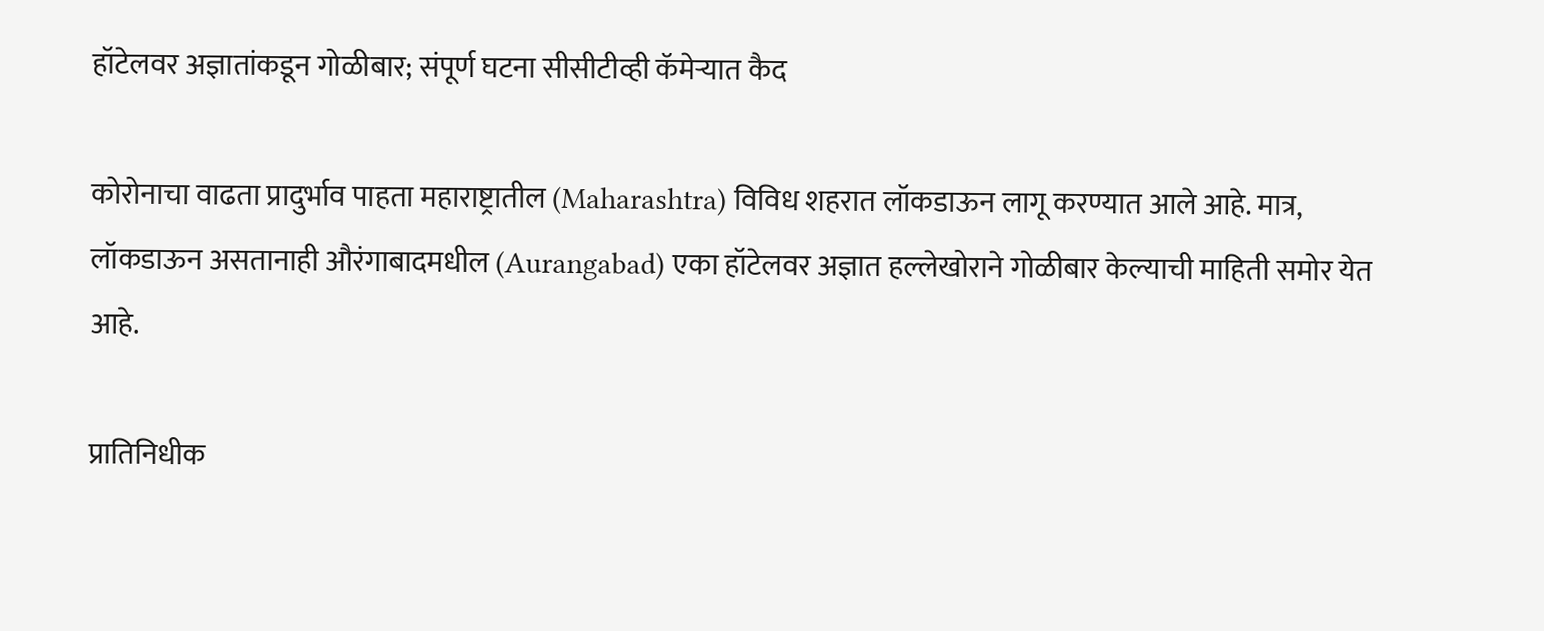हॉटेलवर अज्ञातांकडून गोळीबार; संपूर्ण घटना सीसीटीव्ही कॅमेऱ्यात कैद

कोरोनाचा वाढता प्रादुर्भाव पाहता महाराष्ट्रातील (Maharashtra) विविध शहरात लॉकडाऊन लागू करण्यात आले आहे. मात्र, लॉकडाऊन असतानाही औरंगाबादमधील (Aurangabad) एका हॉटेलवर अज्ञात हल्लेखोराने गोळीबार केल्याची माहिती समोर येत आहे.

प्रातिनिधीक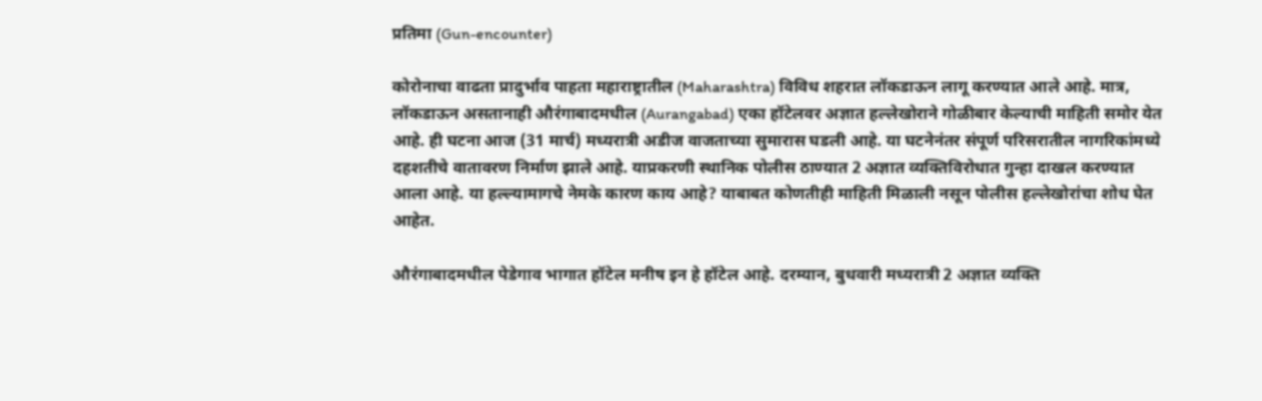प्रतिमा (Gun-encounter)

कोरोनाचा वाढता प्रादुर्भाव पाहता महाराष्ट्रातील (Maharashtra) विविध शहरात लॉकडाऊन लागू करण्यात आले आहे. मात्र, लॉकडाऊन असतानाही औरंगाबादमधील (Aurangabad) एका हॉटेलवर अज्ञात हल्लेखोराने गोळीबार केल्याची माहिती समोर येत आहे. ही घटना आज (31 मार्च) मध्यरात्री अडीज वाजताच्या सुमारास घडली आहे. या घटनेनंतर संपूर्ण परिसरातील नागरिकांमध्ये दहशतीचे वातावरण निर्माण झाले आहे. याप्रकरणी स्थानिक पोलीस ठाण्यात 2 अज्ञात व्यक्तिविरोधात गुन्हा दाखल करण्यात आला आहे. या हल्ल्यामागचे नेमके कारण काय आहे? याबाबत कोणतीही माहिती मिळाली नसून पोलीस हल्लेखोरांचा शोध घेत आहेत.

औरंगाबादमधील पेडेगाव भागात हॉटेल मनीष इन हे हॉटेल आहे. दरम्यान, बुधवारी मध्यरात्री 2 अज्ञात व्यक्ति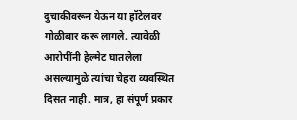दुचाकीवरून येऊन या हॉटेलवर गोळीबार करू लागले. त्यावेळी आरोपींनी हेल्मेट घातलेला असल्यामुळे त्यांचा चेहरा व्यवस्थित दिसत नाही. मात्र, हा संपूर्ण प्रकार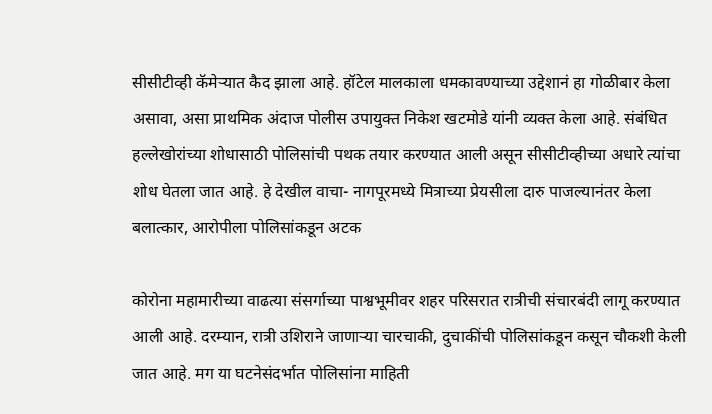सीसीटीव्ही कॅमेऱ्यात कैद झाला आहे. हॉटेल मालकाला धमकावण्याच्या उद्देशानं हा गोळीबार केला असावा, असा प्राथमिक अंदाज पोलीस उपायुक्त निकेश खटमोडे यांनी व्यक्त केला आहे. संबंधित हल्लेखोरांच्या शोधासाठी पोलिसांची पथक तयार करण्यात आली असून सीसीटीव्हीच्या अधारे त्यांचा शोध घेतला जात आहे. हे देखील वाचा- नागपूरमध्ये मित्राच्या प्रेयसीला दारु पाजल्यानंतर केला बलात्कार, आरोपीला पोलिसांकडून अटक

कोरोना महामारीच्या वाढत्या संसर्गाच्या पाश्वभूमीवर शहर परिसरात रात्रीची संचारबंदी लागू करण्यात आली आहे. दरम्यान, रात्री उशिराने जाणाऱ्या चारचाकी, दुचाकींची पोलिसांकडून कसून चौकशी केली जात आहे. मग या घटनेसंदर्भात पोलिसांना माहिती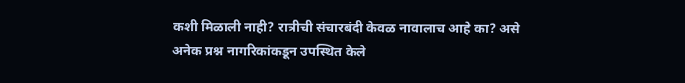कशी मिळाली नाही? रात्रीची संचारबंदी केवळ नावालाच आहे का? असे अनेक प्रश्न नागरिकांकडून उपस्थित केले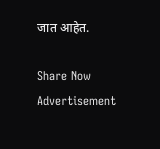जात आहेत.

Share Now
Advertisement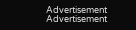Advertisement
Advertisement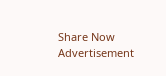Share Now
Advertisement